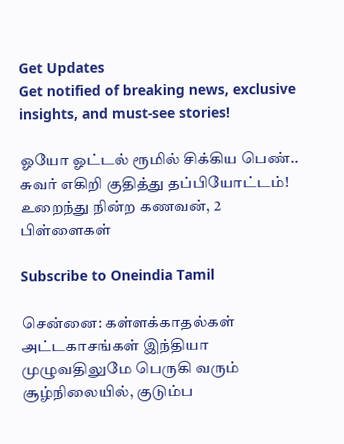Get Updates
Get notified of breaking news, exclusive insights, and must-see stories!

ஓயோ ஓட்டல் ரூமில் சிக்கிய பெண்.. சுவர் எகிறி குதித்து தப்பியோட்டம்! உறைந்து நின்ற கணவன், 2 பிள்ளைகள்

Subscribe to Oneindia Tamil

சென்னை: கள்ளக்காதல்கள் அட்டகாசங்கள் இந்தியா முழுவதிலுமே பெருகி வரும் சூழ்நிலையில், குடும்ப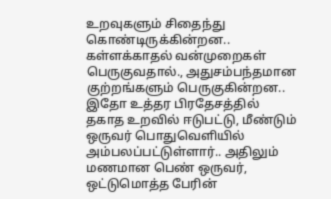உறவுகளும் சிதைந்து கொண்டிருக்கின்றன.. கள்ளக்காதல் வன்முறைகள் பெருகுவதால்., அதுசம்பந்தமான குற்றங்களும் பெருகுகின்றன.. இதோ உத்தர பிரதேசத்தில் தகாத உறவில் ஈடுபட்டு, மீண்டும் ஒருவர் பொதுவெளியில் அம்பலப்பட்டுள்ளார்.. அதிலும் மணமான பெண் ஒருவர், ஒட்டுமொத்த பேரின்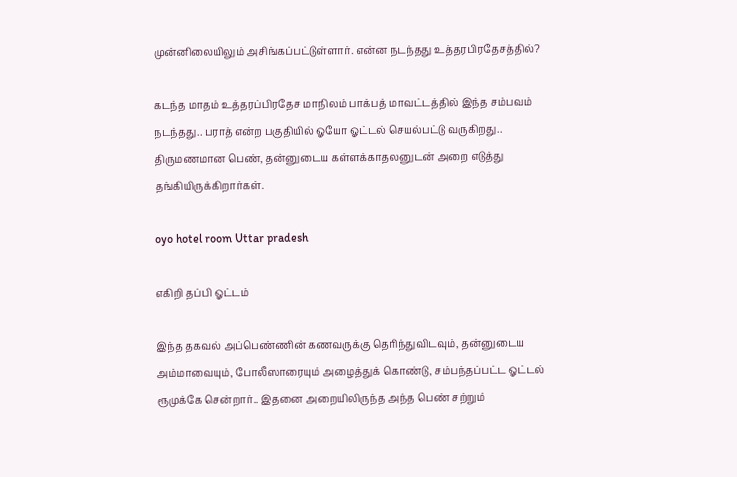முன்னிலையிலும் அசிங்கப்பட்டுள்ளார். என்ன நடந்தது உத்தரபிரதேசத்தில்?

கடந்த மாதம் உத்தரப்பிரதேச மாநிலம் பாக்பத் மாவட்டத்தில் இந்த சம்பவம் நடந்தது.. பராத் என்ற பகுதியில் ஓயோ ஓட்டல் செயல்பட்டு வருகிறது.. திருமணமான பெண், தன்னுடைய கள்ளக்காதலனுடன் அறை எடுத்து தங்கியிருக்கிறார்கள்.

oyo hotel room Uttar pradesh

எகிறி தப்பி ஓட்டம்

இந்த தகவல் அப்பெண்ணின் கணவருக்கு தெரிந்துவிடவும், தன்னுடைய அம்மாவையும், போலீஸாரையும் அழைத்துக் கொண்டு, சம்பந்தப்பட்ட ஓட்டல் ரூமுக்கே சென்றார்.. இதனை அறையிலிருந்த அந்த பெண் சற்றும்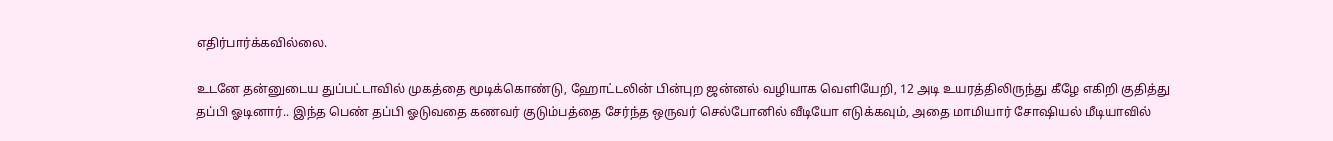எதிர்பார்க்கவில்லை.

உடனே தன்னுடைய துப்பட்டாவில் முகத்தை மூடிக்கொண்டு, ஹோட்டலின் பின்புற ஜன்னல் வழியாக வெளியேறி, 12 அடி உயரத்திலிருந்து கீழே எகிறி குதித்து தப்பி ஓடினார்.. இந்த பெண் தப்பி ஓடுவதை கணவர் குடும்பத்தை சேர்ந்த ஒருவர் செல்போனில் வீடியோ எடுக்கவும், அதை மாமியார் சோஷியல் மீடியாவில்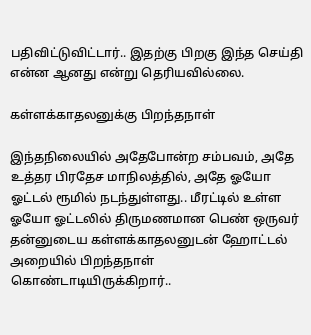பதிவிட்டுவிட்டார்.. இதற்கு பிறகு இந்த செய்தி என்ன ஆனது என்று தெரியவில்லை.

கள்ளக்காதலனுக்கு பிறந்தநாள்

இந்தநிலையில் அதேபோன்ற சம்பவம், அதே உத்தர பிரதேச மாநிலத்தில், அதே ஓயோ ஓட்டல் ரூமில் நடந்துள்ளது.. மீரட்டில் உள்ள ஓயோ ஓட்டலில் திருமணமான பெண் ஒருவர் தன்னுடைய கள்ளக்காதலனுடன் ஹோட்டல் அறையில் பிறந்தநாள் கொண்டாடியிருக்கிறார்..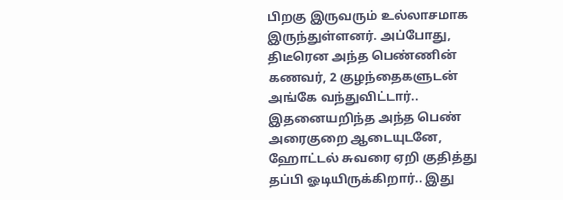பிறகு இருவரும் உல்லாசமாக இருந்துள்ளனர். அப்போது, திடீரென அந்த பெண்ணின் கணவர், 2 குழந்தைகளுடன் அங்கே வந்துவிட்டார்.. இதனையறிந்த அந்த பெண் அரைகுறை ஆடையுடனே, ஹோட்டல் சுவரை ஏறி குதித்து தப்பி ஓடியிருக்கிறார்.. இது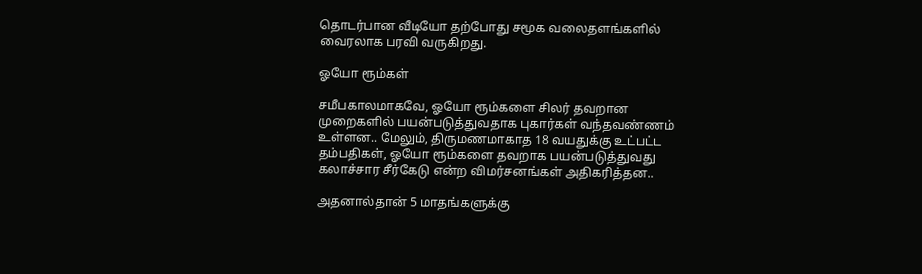தொடர்பான வீடியோ தற்போது சமூக வலைதளங்களில் வைரலாக பரவி வருகிறது.

ஓயோ ரூம்கள்

சமீபகாலமாகவே, ஓயோ ரூம்களை சிலர் தவறான முறைகளில் பயன்படுத்துவதாக புகார்கள் வந்தவண்ணம் உள்ளன.. மேலும், திருமணமாகாத 18 வயதுக்கு உட்பட்ட தம்பதிகள், ஓயோ ரூம்களை தவறாக பயன்படுத்துவது கலாச்சார சீர்கேடு என்ற விமர்சனங்கள் அதிகரித்தன..

அதனால்தான் 5 மாதங்களுக்கு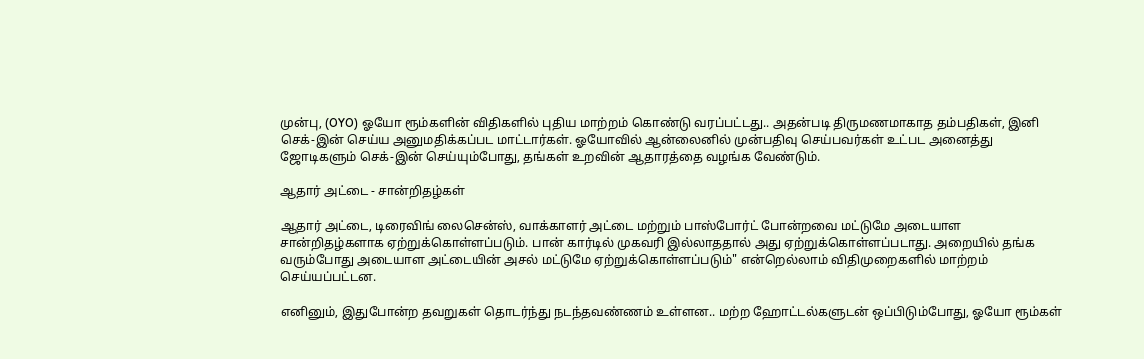முன்பு, (OYO) ஓயோ ரூம்களின் விதிகளில் புதிய மாற்றம் கொண்டு வரப்பட்டது.. அதன்படி திருமணமாகாத தம்பதிகள், இனி செக்-இன் செய்ய அனுமதிக்கப்பட மாட்டார்கள். ஓயோவில் ஆன்லைனில் முன்பதிவு செய்பவர்கள் உட்பட அனைத்து ஜோடிகளும் செக்-இன் செய்யும்போது, தங்கள் உறவின் ஆதாரத்தை வழங்க வேண்டும்.

ஆதார் அட்டை - சான்றிதழ்கள்

ஆதார் அட்டை, டிரைவிங் லைசென்ஸ், வாக்காளர் அட்டை மற்றும் பாஸ்போர்ட் போன்றவை மட்டுமே அடையாள சான்றிதழ்களாக ஏற்றுக்கொள்ளப்படும். பான் கார்டில் முகவரி இல்லாததால் அது ஏற்றுக்கொள்ளப்படாது. அறையில் தங்க வரும்போது அடையாள அட்டையின் அசல் மட்டுமே ஏற்றுக்கொள்ளப்படும்" என்றெல்லாம் விதிமுறைகளில் மாற்றம் செய்யப்பட்டன.

எனினும், இதுபோன்ற தவறுகள் தொடர்ந்து நடந்தவண்ணம் உள்ளன.. மற்ற ஹோட்டல்களுடன் ஒப்பிடும்போது, ஓயோ ரூம்கள்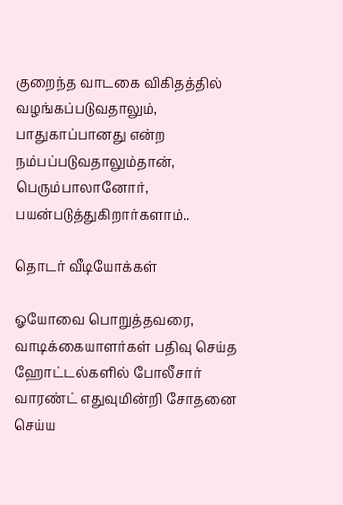குறைந்த வாடகை விகிதத்தில் வழங்கப்படுவதாலும், பாதுகாப்பானது என்ற நம்பப்படுவதாலும்தான், பெரும்பாலானோர், பயன்படுத்துகிறார்களாம்..

தொடர் வீடியோக்கள்

ஓயோவை பொறுத்தவரை, வாடிக்கையாளர்கள் பதிவு செய்த ஹோட்டல்களில் போலீசார் வாரண்ட் எதுவுமின்றி சோதனை செய்ய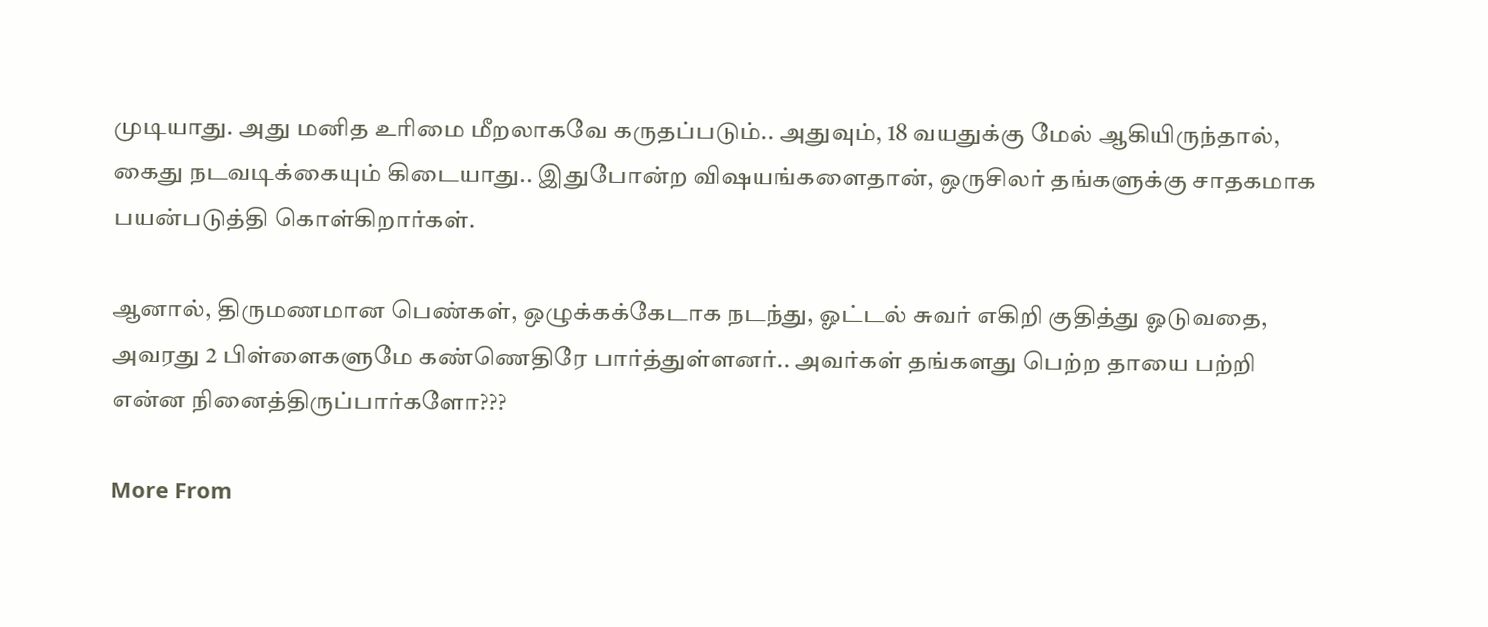முடியாது. அது மனித உரிமை மீறலாகவே கருதப்படும்.. அதுவும், 18 வயதுக்கு மேல் ஆகியிருந்தால், கைது நடவடிக்கையும் கிடையாது.. இதுபோன்ற விஷயங்களைதான், ஒருசிலர் தங்களுக்கு சாதகமாக பயன்படுத்தி கொள்கிறார்கள்.

ஆனால், திருமணமான பெண்கள், ஒழுக்கக்கேடாக நடந்து, ஓட்டல் சுவர் எகிறி குதித்து ஓடுவதை, அவரது 2 பிள்ளைகளுமே கண்ணெதிரே பார்த்துள்ளனர்.. அவர்கள் தங்களது பெற்ற தாயை பற்றி என்ன நினைத்திருப்பார்களோ???

More From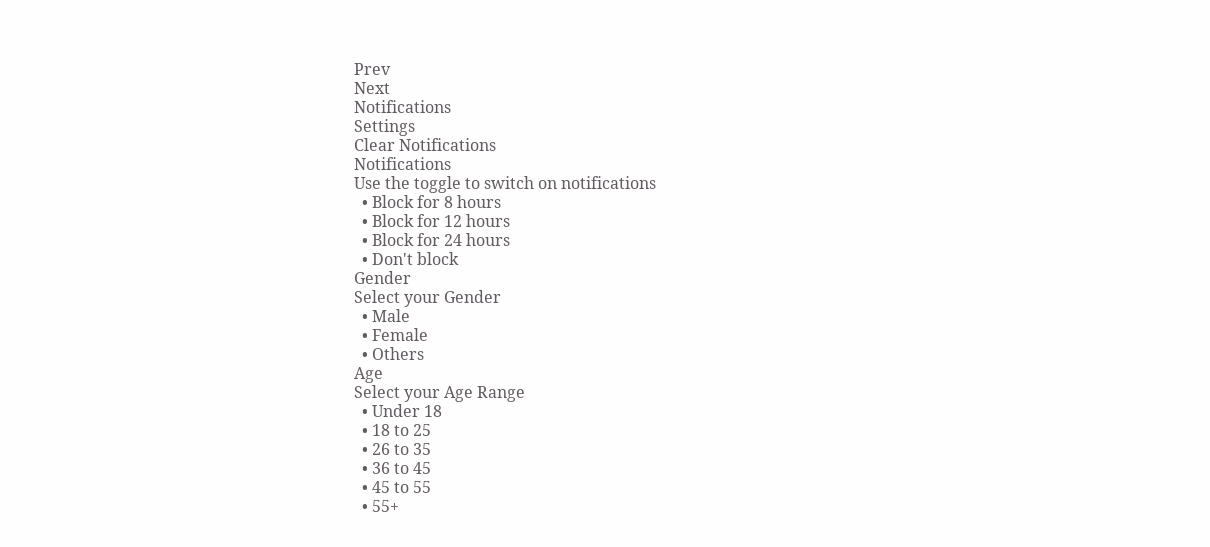Prev
Next
Notifications
Settings
Clear Notifications
Notifications
Use the toggle to switch on notifications
  • Block for 8 hours
  • Block for 12 hours
  • Block for 24 hours
  • Don't block
Gender
Select your Gender
  • Male
  • Female
  • Others
Age
Select your Age Range
  • Under 18
  • 18 to 25
  • 26 to 35
  • 36 to 45
  • 45 to 55
  • 55+